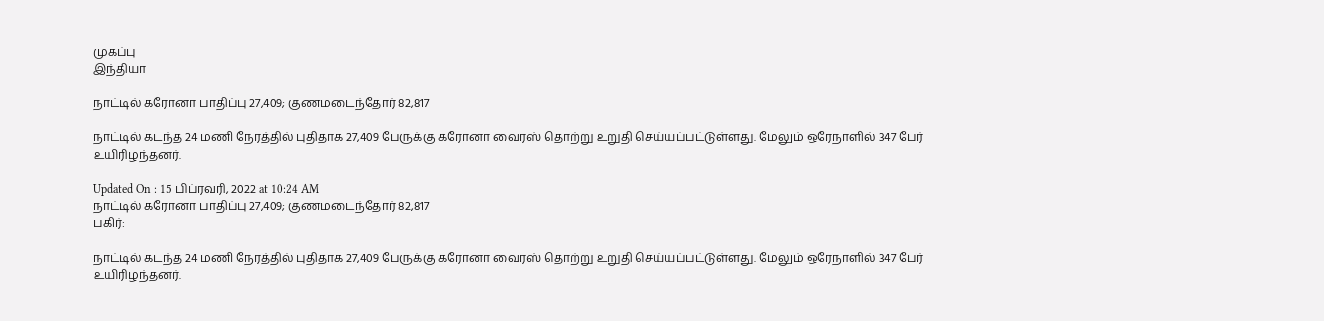முகப்பு
இந்தியா

நாட்டில் கரோனா பாதிப்பு 27,409; குணமடைந்தோர் 82,817

நாட்டில் கடந்த 24 மணி நேரத்தில் புதிதாக 27,409 பேருக்கு கரோனா வைரஸ் தொற்று உறுதி செய்யப்பட்டுள்ளது. மேலும் ஒரேநாளில் 347 பேர் உயிரிழந்தனர்.

Updated On : 15 பிப்ரவரி, 2022 at 10:24 AM
நாட்டில் கரோனா பாதிப்பு 27,409; குணமடைந்தோர் 82,817
பகிர்:

நாட்டில் கடந்த 24 மணி நேரத்தில் புதிதாக 27,409 பேருக்கு கரோனா வைரஸ் தொற்று உறுதி செய்யப்பட்டுள்ளது. மேலும் ஒரேநாளில் 347 பேர் உயிரிழந்தனர்.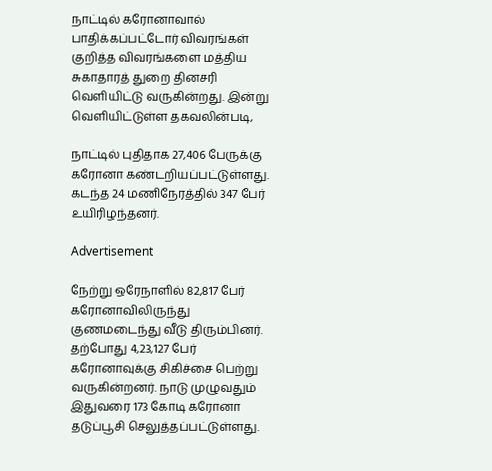நாட்டில் கரோனாவால் பாதிக்கப்பட்டோர் விவரங்கள் குறித்த விவரங்களை மத்திய சுகாதாரத் துறை தினசரி வெளியிட்டு வருகின்றது. இன்று வெளியிட்டுள்ள தகவலின்படி,

நாட்டில் புதிதாக 27,406 பேருக்கு கரோனா கண்டறியப்பட்டுள்ளது. கடந்த 24 மணிநேரத்தில் 347 பேர் உயிரிழந்தனர்.

Advertisement

நேற்று ஒரேநாளில் 82,817 பேர் கரோனாவிலிருந்து குணமடைந்து வீடு திரும்பினர். தற்போது 4,23,127 பேர் கரோனாவுக்கு சிகிச்சை பெற்று வருகின்றனர். நாடு முழுவதும் இதுவரை 173 கோடி கரோனா தடுப்பூசி செலுத்தப்பட்டுள்ளது.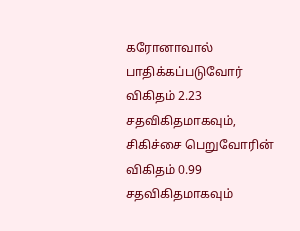கரோனாவால் பாதிக்கப்படுவோர் விகிதம் 2.23 சதவிகிதமாகவும், சிகிச்சை பெறுவோரின் விகிதம் 0.99 சதவிகிதமாகவும்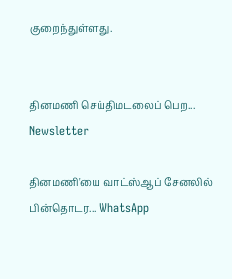குறைந்துள்ளது.


தினமணி செய்திமடலைப் பெற... Newsletter

தினமணி'யை வாட்ஸ்ஆப் சேனலில் பின்தொடர... WhatsApp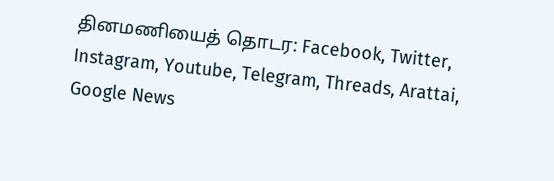தினமணியைத் தொடர: Facebook, Twitter, Instagram, Youtube, Telegram, Threads, Arattai, Google News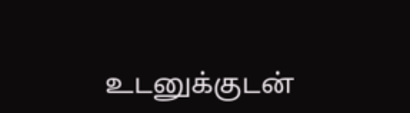உடனுக்குடன்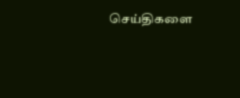செய்திகளை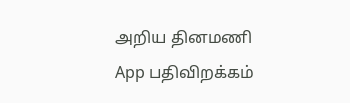அறிய தினமணி App பதிவிறக்கம்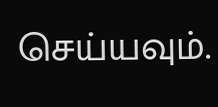செய்யவும்.